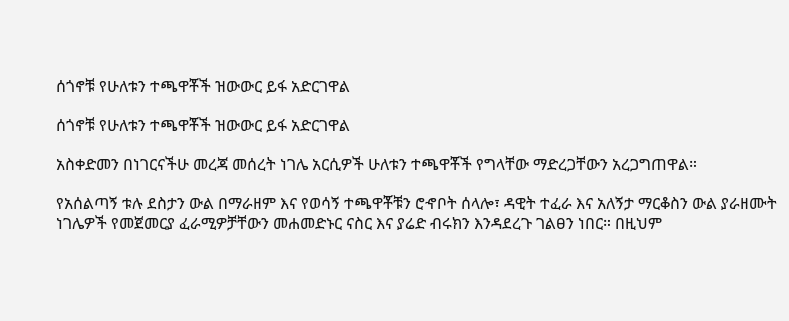ሰጎኖቹ የሁለቱን ተጫዋቾች ዝውውር ይፋ አድርገዋል

ሰጎኖቹ የሁለቱን ተጫዋቾች ዝውውር ይፋ አድርገዋል

አስቀድመን በነገርናችሁ መረጃ መሰረት ነገሌ አርሲዎች ሁለቱን ተጫዋቾች የግላቸው ማድረጋቸውን አረጋግጠዋል።

የአሰልጣኝ ቱሉ ደስታን ውል በማራዘም እና የወሳኝ ተጫዋቾቹን ሮኆቦት ሰላሎ፣ ዳዊት ተፈራ እና አለኝታ ማርቆስን ውል ያራዘሙት ነገሌዎች የመጀመርያ ፈራሚዎቻቸውን መሐመድኑር ናስር እና ያሬድ ብሩክን እንዳደረጉ ገልፀን ነበር። በዚህም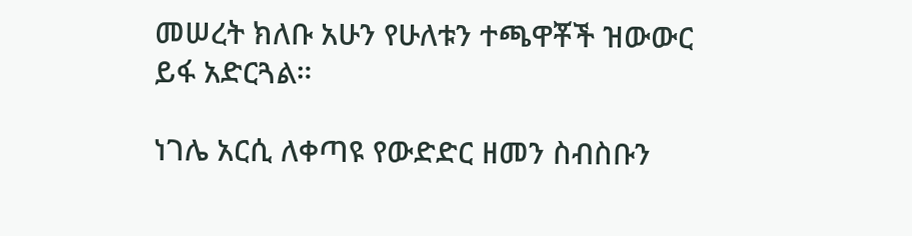መሠረት ክለቡ አሁን የሁለቱን ተጫዋቾች ዝውውር ይፋ አድርጓል።

ነገሌ አርሲ ለቀጣዩ የውድድር ዘመን ስብስቡን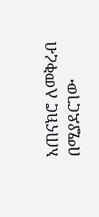አጠናክሮ ለመቅረብ በሚያደርገው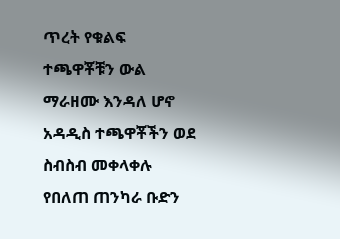ጥረት የቁልፍ ተጫዋቾቹን ውል ማራዘሙ እንዳለ ሆኖ አዳዲስ ተጫዋቾችን ወደ ስብስብ መቀላቀሉ የበለጠ ጠንካራ ቡድን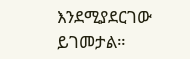እንደሚያደርገው ይገመታል።